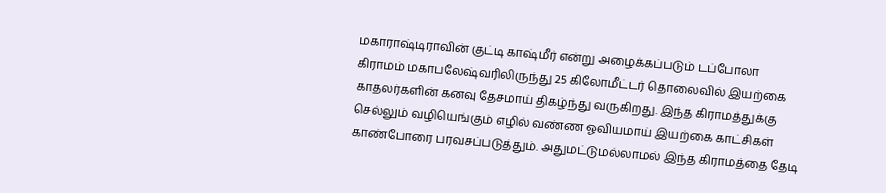மகாராஷ்டிராவின் குட்டி காஷ்மீர் என்று அழைக்கப்படும் டப்போலா கிராமம் மகாபலேஷ்வரிலிருந்து 25 கிலோமீட்டர் தொலைவில் இயற்கை காதலர்களின் கனவு தேசமாய் திகழ்ந்து வருகிறது. இந்த கிராமத்துக்கு செல்லும் வழியெங்கும் எழில் வண்ண ஓவியமாய் இயற்கை காட்சிகள் காண்போரை பரவசப்படுத்தும். அதுமட்டுமல்லாமல் இந்த கிராமத்தை தேடி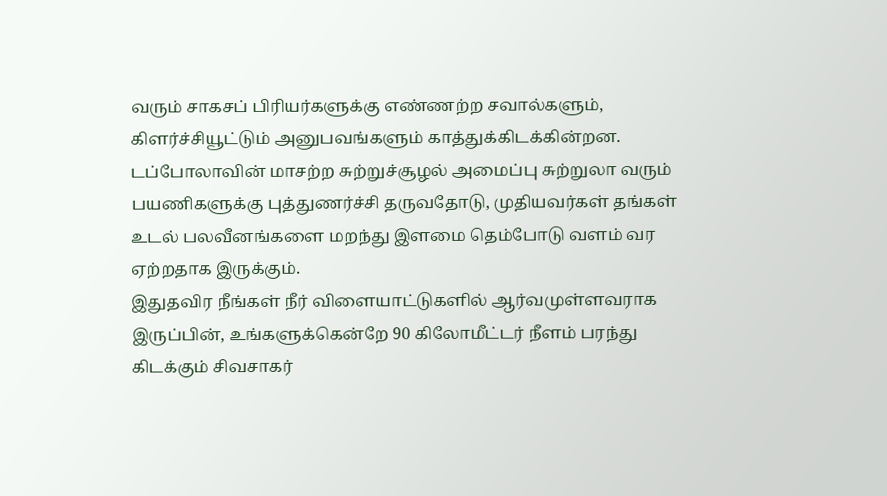வரும் சாகசப் பிரியர்களுக்கு எண்ணற்ற சவால்களும், கிளர்ச்சியூட்டும் அனுபவங்களும் காத்துக்கிடக்கின்றன.
டப்போலாவின் மாசற்ற சுற்றுச்சூழல் அமைப்பு சுற்றுலா வரும் பயணிகளுக்கு புத்துணர்ச்சி தருவதோடு, முதியவர்கள் தங்கள் உடல் பலவீனங்களை மறந்து இளமை தெம்போடு வளம் வர ஏற்றதாக இருக்கும்.
இதுதவிர நீங்கள் நீர் விளையாட்டுகளில் ஆர்வமுள்ளவராக இருப்பின், உங்களுக்கென்றே 90 கிலோமீட்டர் நீளம் பரந்து கிடக்கும் சிவசாகர்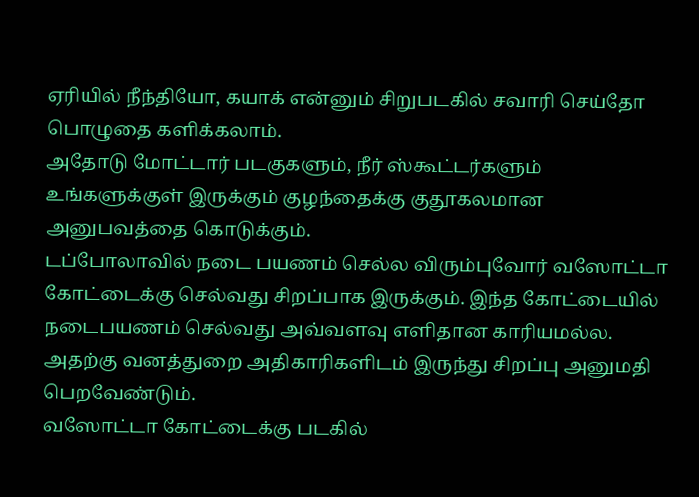ஏரியில் நீந்தியோ, கயாக் என்னும் சிறுபடகில் சவாரி செய்தோ பொழுதை களிக்கலாம்.
அதோடு மோட்டார் படகுகளும், நீர் ஸ்கூட்டர்களும் உங்களுக்குள் இருக்கும் குழந்தைக்கு குதூகலமான அனுபவத்தை கொடுக்கும்.
டப்போலாவில் நடை பயணம் செல்ல விரும்புவோர் வஸோட்டா கோட்டைக்கு செல்வது சிறப்பாக இருக்கும். இந்த கோட்டையில் நடைபயணம் செல்வது அவ்வளவு எளிதான காரியமல்ல. அதற்கு வனத்துறை அதிகாரிகளிடம் இருந்து சிறப்பு அனுமதி பெறவேண்டும்.
வஸோட்டா கோட்டைக்கு படகில்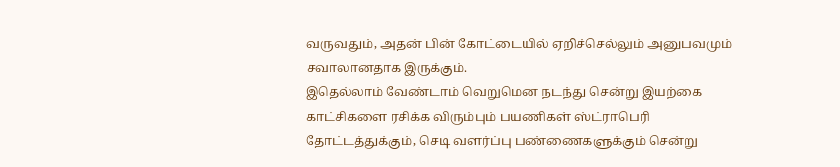வருவதும், அதன் பின் கோட்டையில் ஏறிச்செல்லும் அனுபவமும் சவாலானதாக இருக்கும்.
இதெல்லாம் வேண்டாம் வெறுமென நடந்து சென்று இயற்கை காட்சிகளை ரசிக்க விரும்பும் பயணிகள் ஸ்ட்ராபெரி தோட்டத்துக்கும், செடி வளர்ப்பு பண்ணைகளுக்கும் சென்று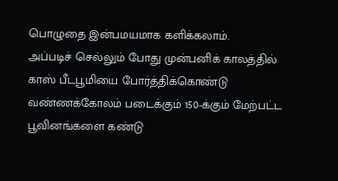பொழுதை இன்பமயமாக களிக்கலாம்.
அப்படிச் செல்லும் போது முன்பனிக் காலத்தில் காஸ் பீடபூமியை போர்த்திக்கொண்டு வண்ணக்கோலம் படைக்கும் 150-க்கும் மேற்பட்ட பூவினங்களை கண்டு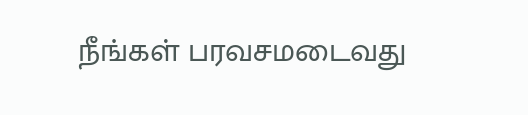நீங்கள் பரவசமடைவது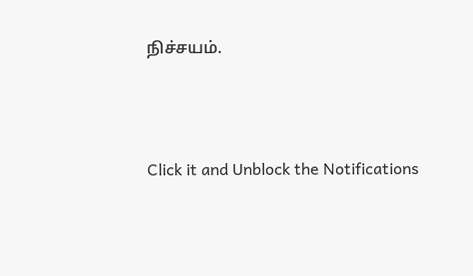நிச்சயம்.



Click it and Unblock the Notifications